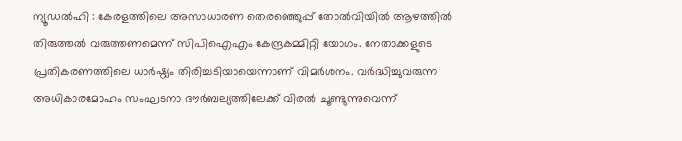ന്യൂഡൽഹി : കേരളത്തിലെ അസാധാരണ തെരഞ്ഞെുപ്പ് തോൽവിയിൽ ആഴത്തിൽ തിരുത്തൽ വരുത്തണമെന്ന് സിപിഐഎം കേന്ദ്രകമ്മിറ്റി യോഗം. നേതാക്കളുടെ പ്രതികരണത്തിലെ ധാർഷ്ഠ്യം തിരിച്ചടിയായെന്നാണ് വിമർശനം. വർദ്ധിച്ചുവരുന്ന അധികാരമോഹം സംഘടനാ ദൗർബല്യത്തിലേക്ക് വിരൽ ചൂണ്ടുന്നുവെന്ന്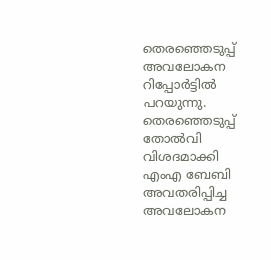തെരഞ്ഞെടുപ്പ് അവലോകന റിപ്പോർട്ടിൽ പറയുന്നു. തെരഞ്ഞെടുപ്പ് തോൽവി വിശദമാക്കി എംഎ ബേബി അവതരിപ്പിച്ച അവലോകന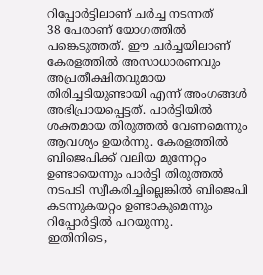റിപ്പോർട്ടിലാണ് ചർച്ച നടന്നത്
38 പേരാണ് യോഗത്തിൽ പങ്കെടുത്തത്. ഈ ചർച്ചയിലാണ് കേരളത്തിൽ അസാധാരണവും അപ്രതീക്ഷിതവുമായ തിരിച്ചടിയുണ്ടായി എന്ന് അംഗങ്ങൾ അഭിപ്രായപ്പെട്ടത്. പാർട്ടിയിൽ ശക്തമായ തിരുത്തൽ വേണമെന്നും ആവശ്യം ഉയർന്നു. കേരളത്തിൽ ബിജെപിക്ക് വലിയ മുന്നേറ്റം ഉണ്ടായെന്നും പാർട്ടി തിരുത്തൽ നടപടി സ്വീകരിച്ചില്ലെങ്കിൽ ബിജെപി കടന്നുകയറ്റം ഉണ്ടാകുമെന്നും റിപ്പോർട്ടിൽ പറയുന്നു.
ഇതിനിടെ,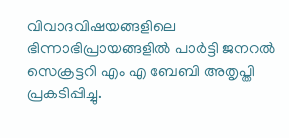വിവാദവിഷയങ്ങളിലെ ഭിന്നാഭിപ്രായങ്ങളിൽ പാർട്ടി ജനറൽ സെക്രട്ടറി എം എ ബേബി അതൃപ്തി പ്രകടിപ്പിച്ചു.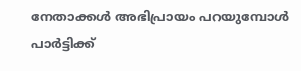നേതാക്കൾ അഭിപ്രായം പറയുമ്പോൾ പാർട്ടിക്ക്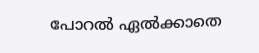പോറൽ ഏൽക്കാതെ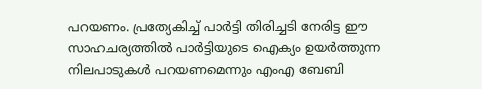പറയണം. പ്രത്യേകിച്ച് പാർട്ടി തിരിച്ചടി നേരിട്ട ഈ സാഹചര്യത്തിൽ പാർട്ടിയുടെ ഐക്യം ഉയർത്തുന്ന നിലപാടുകൾ പറയണമെന്നും എംഎ ബേബി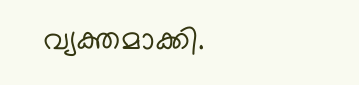വ്യക്തമാക്കി.